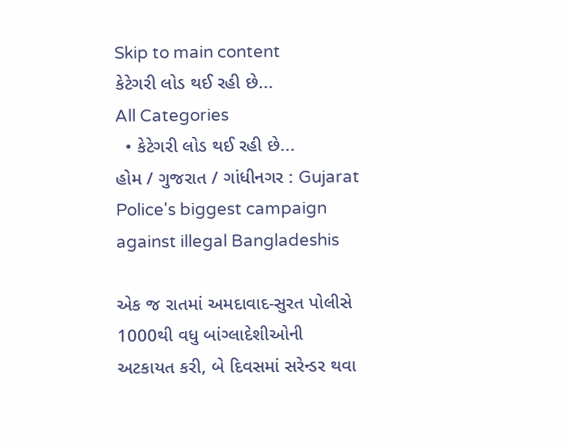Skip to main content
કેટેગરી લોડ થઈ રહી છે...
All Categories
  • કેટેગરી લોડ થઈ રહી છે...
હોમ / ગુજરાત / ગાંધીનગર : Gujarat Police's biggest campaign against illegal Bangladeshis

એક જ રાતમાં અમદાવાદ-સુરત પોલીસે 1000થી વધુ બાંગ્લાદેશીઓની અટકાયત કરી, બે દિવસમાં સરેન્ડર થવા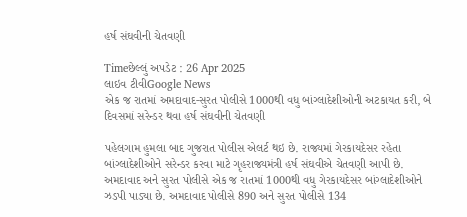હર્ષ સંઘવીની ચેતવણી

Timeછેલ્લું અપડેટ : 26 Apr 2025
લાઇવ ટીવીGoogle News
એક જ રાતમાં અમદાવાદ-સુરત પોલીસે 1000થી વધુ બાંગ્લાદેશીઓની અટકાયત કરી, બે દિવસમાં સરેન્ડર થવા હર્ષ સંઘવીની ચેતવણી

પહેલગામ હુમલા બાદ ગુજરાત પોલીસ એલર્ટ થઇ છે. રાજ્યમાં ગેરકાયદેસર રહેતા બાંગ્લાદેશીઓને સરેન્ડર કરવા માટે ગૃહરાજ્યમંત્રી હર્ષ સંઘવીએ ચેતવણી આપી છે. અમદાવાદ અને સુરત પોલીસે એક જ રાતમાં 1000થી વધુ ગેરકાયદેસર બાંગ્લાદેશીઓને ઝડપી પાડ્યા છે. અમદાવાદ પોલીસે 890 અને સુરત પોલીસે 134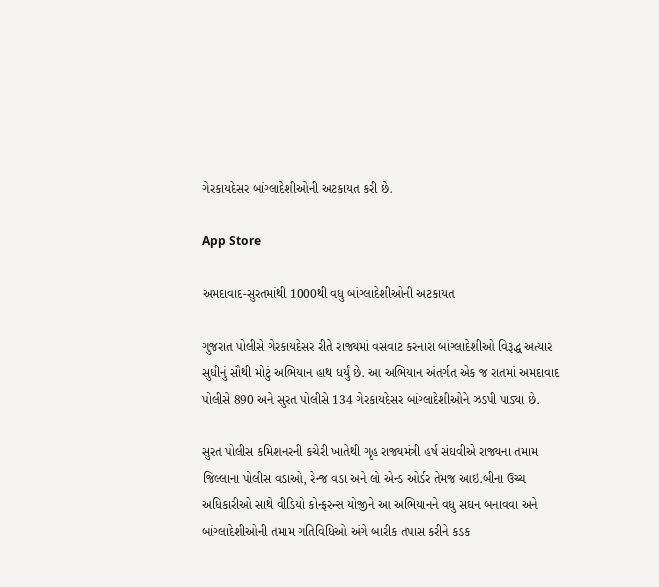ગેરકાયદેસર બાંગ્લાદેશીઓની અટકાયત કરી છે.

App Store

અમદાવાદ-સુરતમાંથી 1000થી વધુ બાંગ્લાદેશીઓની અટકાયત

ગુજરાત પોલીસે ગેરકાયદેસર રીતે રાજ્યમાં વસવાટ કરનારા બાંગ્લાદેશીઓ વિરૂદ્ધ અત્યાર સુધીનું સૌથી મોટું અભિયાન હાથ ધર્યું છે. આ અભિયાન અંતર્ગત એક જ રાતમાં અમદાવાદ પોલીસે 890 અને સુરત પોલીસે 134 ગેરકાયદેસર બાંગ્લાદેશીઓને ઝડપી પાડ્યા છે.

સુરત પોલીસ કમિશનરની કચેરી ખાતેથી ગૃહ રાજ્યમંત્રી હર્ષ સંઘવીએ રાજ્યના તમામ જિલ્લાના પોલીસ વડાઓ, રેન્જ વડા અને લો એન્ડ ઓર્ડર તેમજ આઇ.બીના ઉચ્ચ અધિકારીઓ સાથે વીડિયો કોન્ફરન્સ યોજીને આ અભિયાનને વધુ સઘન બનાવવા અને બાંગ્લાદેશીઓની તમામ ગતિવિધિઓ અંગે બારીક તપાસ કરીને કડક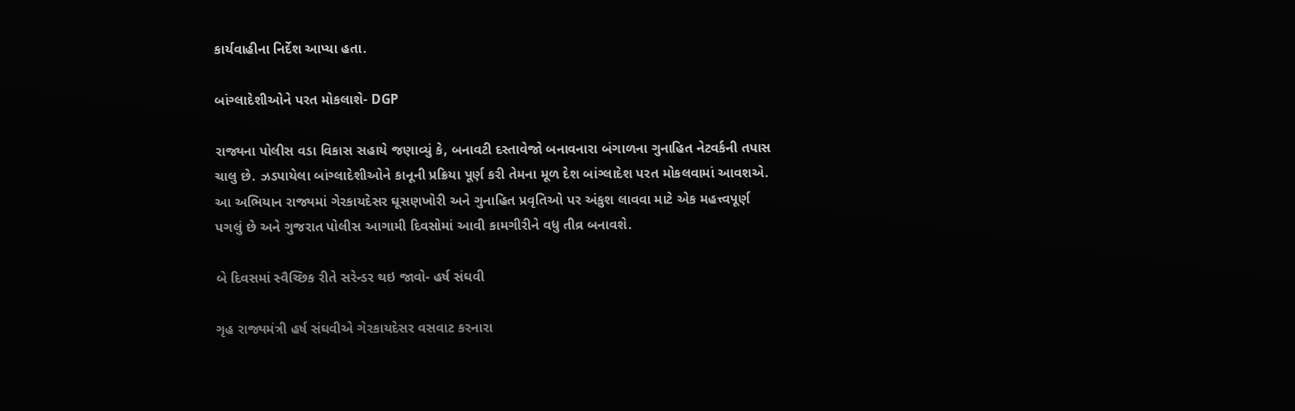કાર્યવાહીના નિર્દેશ આપ્યા હતા.

બાંગ્લાદેશીઓને પરત મોકલાશે- DGP

રાજ્યના પોલીસ વડા વિકાસ સહાયે જણાવ્યું કે, બનાવટી દસ્તાવેજો બનાવનારા બંગાળના ગુનાહિત નેટવર્કની તપાસ ચાલુ છે. ઝડપાયેલા બાંગ્લાદેશીઓને કાનૂની પ્રક્રિયા પૂર્ણ કરી તેમના મૂળ દેશ બાંગ્લાદેશ પરત મોકલવામાં આવશએ. આ અભિયાન રાજ્યમાં ગેરકાયદેસર ઘૂસણખોરી અને ગુનાહિત પ્રવૃતિઓ પર અંકુશ લાવવા માટે એક મહત્ત્વપૂર્ણ પગલું છે અને ગુજરાત પોલીસ આગામી દિવસોમાં આવી કામગીરીને વધુ તીવ્ર બનાવશે.

બે દિવસમાં સ્વૈચ્છિક રીતે સરેન્ડર થઇ જાવો- હર્ષ સંઘવી

ગૃહ રાજ્યમંત્રી હર્ષ સંઘવીએ ગેરકાયદેસર વસવાટ કરનારા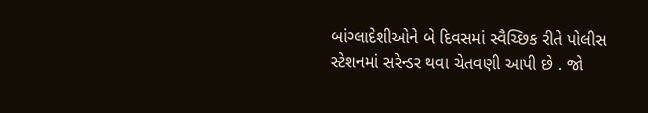બાંગ્લાદેશીઓને બે દિવસમાં સ્વૈચ્છિક રીતે પોલીસ સ્ટેશનમાં સરેન્ડર થવા ચેતવણી આપી છે . જો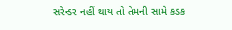સરેન્ડર નહીં થાય તો તેમની સામે કડક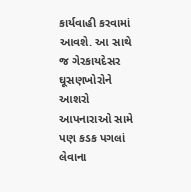કાર્યવાહી કરવામાં આવશે. આ સાથે જ ગેરકાયદેસર ઘૂસણખોરોને આશરો આપનારાઓ સામે પણ કડક પગલાં લેવાના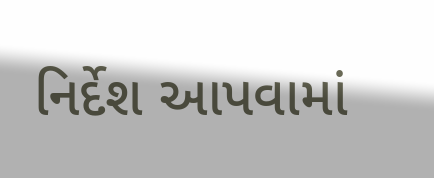નિર્દેશ આપવામાં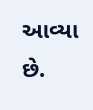આવ્યા છે.